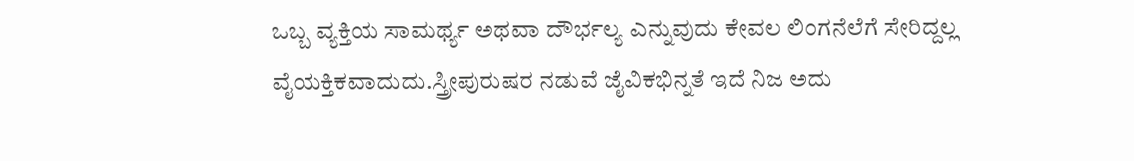ಒಬ್ಬ ವ್ಯಕ್ತಿಯ ಸಾಮರ್ಥ್ಯ ಅಥವಾ ದೌರ್ಭಲ್ಯ ಎನ್ನುವುದು ಕೇವಲ ಲಿಂಗನೆಲೆಗೆ ಸೇರಿದ್ದಲ್ಲ ವೈಯಕ್ತಿಕವಾದುದು.ಸ್ತ್ರೀಪುರುಷರ ನಡುವೆ ಜೈವಿಕಭಿನ್ನತೆ ಇದೆ ನಿಜ ಅದು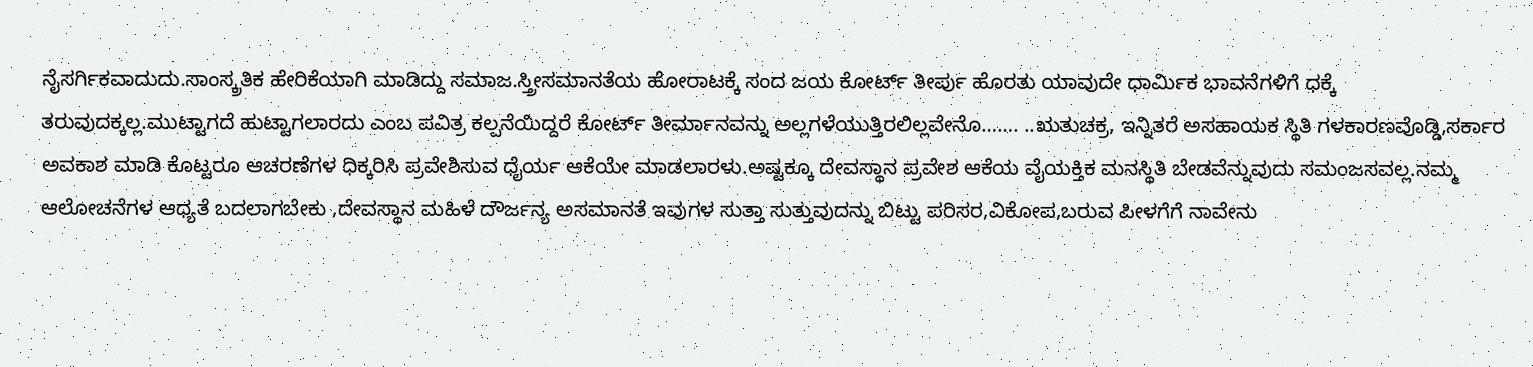ನೈಸರ್ಗಿಕವಾದುದು.ಸಾಂಸ್ಕ್ರತಿಕ ಹೇರಿಕೆಯಾಗಿ ಮಾಡಿದ್ದು ಸಮಾಜ.ಸ್ತ್ರೀಸಮಾನತೆಯ ಹೋರಾಟಕ್ಕೆ ಸಂದ ಜಯ ಕೋರ್ಟ್ ತೀರ್ಪು ಹೊರತು ಯಾವುದೇ ಧಾರ್ಮಿಕ ಭಾವನೆಗಳಿಗೆ ಧಕ್ಕೆ ತರುವುದಕ್ಕಲ್ಲ.ಮುಟ್ಟಾಗದೆ ಹುಟ್ಟಾಗಲಾರದು ಎಂಬ ಪವಿತ್ರ ಕಲ್ಪನೆಯಿದ್ದರೆ ಕೋರ್ಟ್ ತೀರ್ಮಾನವನ್ನು ಅಲ್ಲಗಳೆಯುತ್ತಿರಲಿಲ್ಲವೇನೊ……. ..ಋತುಚಕ್ರ, ಇನ್ನಿತರೆ ಅಸಹಾಯಕ ಸ್ಥಿತಿ ಗಳಕಾರಣವೊಡ್ಡಿ,ಸರ್ಕಾರ ಅವಕಾಶ ಮಾಡಿ ಕೊಟ್ಟರೂ ಆಚರಣೆಗಳ ಧಿಕ್ಕರಿಸಿ ಪ್ರವೇಶಿಸುವ ಧೈರ್ಯ ಆಕೆಯೇ ಮಾಡಲಾರಳು.ಅಷ್ಟಕ್ಕೂ ದೇವಸ್ಥಾನ ಪ್ರವೇಶ ಆಕೆಯ ವೈಯಕ್ತಿಕ ಮನಸ್ಥಿತಿ ಬೇಡವೆನ್ನುವುದು ಸಮಂಜಸವಲ್ಲ.ನಮ್ಮ ಆಲೋಚನೆಗಳ ಆಧ್ಯತೆ ಬದಲಾಗಬೇಕು ,ದೇವಸ್ಥಾನ ಮಹಿಳೆ ದೌರ್ಜನ್ಯ ಅಸಮಾನತೆ ಇವುಗಳ ಸುತ್ತಾ ಸುತ್ತುವುದನ್ನು ಬಿಟ್ಟು ಪರಿಸರ,ವಿಕೋಪ,ಬರುವ ಪೀಳಗೆಗೆ ನಾವೇನು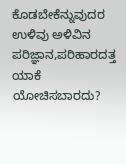ಕೊಡಬೇಕೆನ್ನುವುದರ ಉಳಿವು ಅಳಿವಿನ ಪರಿಜ್ಞಾನ,ಪರಿಹಾರದತ್ತ ಯಾಕೆ ಯೋಚಿಸಬಾರದು?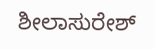ಶೀಲಾಸುರೇಶ್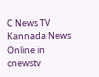C News TV Kannada News Online in cnewstv